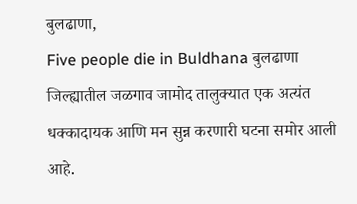बुलढाणा,
Five people die in Buldhana बुलढाणा जिल्ह्यातील जळगाव जामोद तालुक्यात एक अत्यंत धक्कादायक आणि मन सुन्न करणारी घटना समोर आली आहे.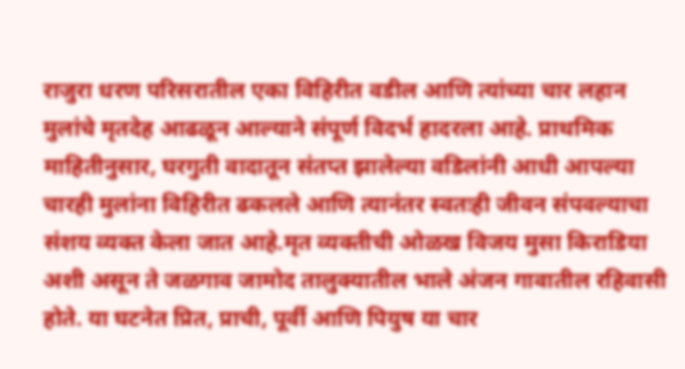राजुरा धरण परिसरातील एका विहिरीत वडील आणि त्यांच्या चार लहान मुलांचे मृतदेह आढळून आल्याने संपूर्ण विदर्भ हादरला आहे. प्राथमिक माहितीनुसार, घरगुती वादातून संतप्त झालेल्या वडिलांनी आधी आपल्या चारही मुलांना विहिरीत ढकलले आणि त्यानंतर स्वतःही जीवन संपवल्याचा संशय व्यक्त केला जात आहे.मृत व्यक्तीची ओळख विजय मुसा किराडिया अशी असून ते जळगाव जामोद तालुक्यातील भाले अंजन गावातील रहिवासी होते. या घटनेत प्रित, प्राची, पूर्वी आणि पियुष या चार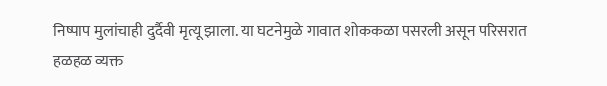निष्पाप मुलांचाही दुर्दैवी मृत्यू झाला. या घटनेमुळे गावात शोककळा पसरली असून परिसरात हळहळ व्यक्त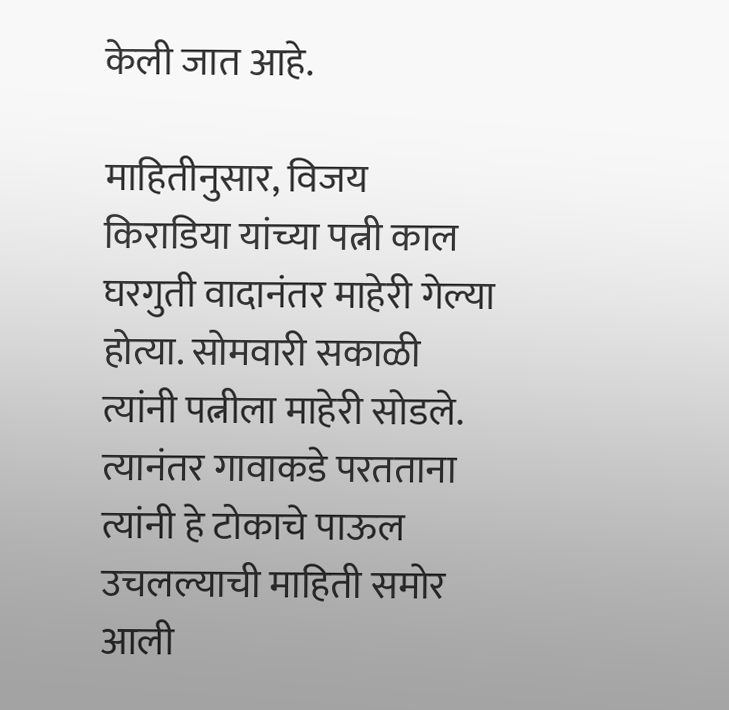केली जात आहे.

माहितीनुसार, विजय किराडिया यांच्या पत्नी काल घरगुती वादानंतर माहेरी गेल्या होत्या. सोमवारी सकाळी त्यांनी पत्नीला माहेरी सोडले. त्यानंतर गावाकडे परतताना त्यांनी हे टोकाचे पाऊल उचलल्याची माहिती समोर आली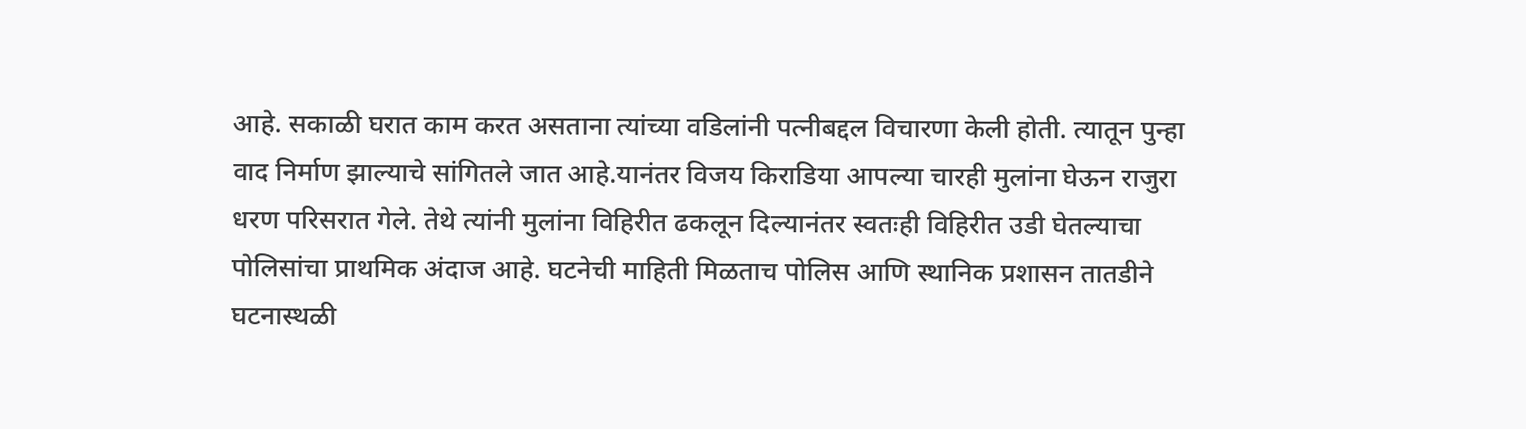आहे. सकाळी घरात काम करत असताना त्यांच्या वडिलांनी पत्नीबद्दल विचारणा केली होती. त्यातून पुन्हा वाद निर्माण झाल्याचे सांगितले जात आहे.यानंतर विजय किराडिया आपल्या चारही मुलांना घेऊन राजुरा धरण परिसरात गेले. तेथे त्यांनी मुलांना विहिरीत ढकलून दिल्यानंतर स्वतःही विहिरीत उडी घेतल्याचा पोलिसांचा प्राथमिक अंदाज आहे. घटनेची माहिती मिळताच पोलिस आणि स्थानिक प्रशासन तातडीने घटनास्थळी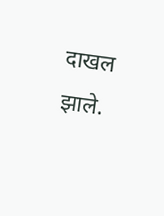दाखल झाले.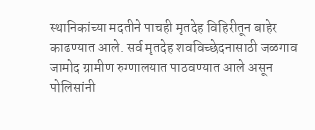स्थानिकांच्या मदतीने पाचही मृतदेह विहिरीतून बाहेर काढण्यात आले. सर्व मृतदेह शवविच्छेदनासाठी जळगाव जामोद ग्रामीण रुग्णालयात पाठवण्यात आले असून पोलिसांनी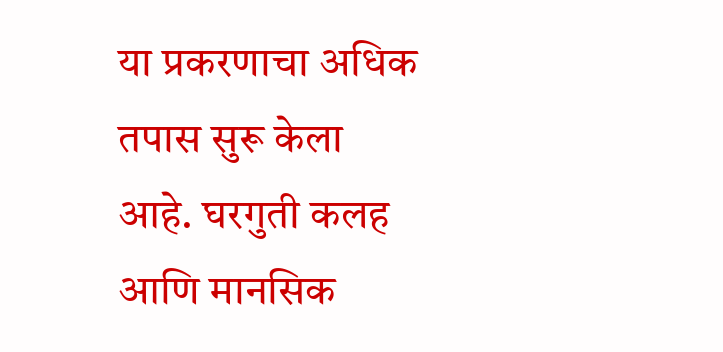या प्रकरणाचा अधिक तपास सुरू केला आहे. घरगुती कलह आणि मानसिक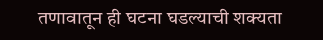तणावातून ही घटना घडल्याची शक्यता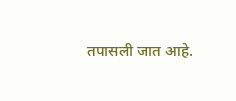तपासली जात आहे.